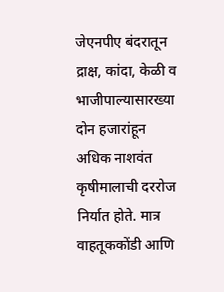जेएनपीए बंदरातून द्राक्ष, कांदा, केळी व भाजीपाल्यासारख्या दोन हजारांहून अधिक नाशवंत कृषीमालाची दररोज निर्यात होते. मात्र वाहतूककोंडी आणि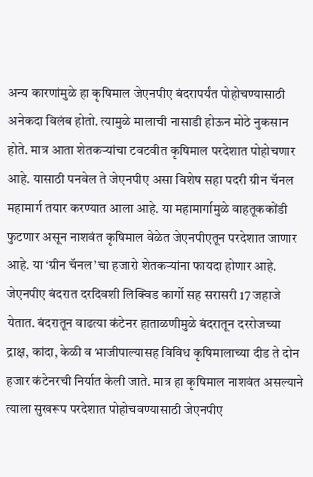अन्य कारणांमुळे हा कृषिमाल जेएनपीए बंदरापर्यंत पोहोचण्यासाठी अनेकदा विलंब होतो. त्यामुळे मालाची नासाडी होऊन मोठे नुकसान होते. मात्र आता शेतकऱ्यांचा टवटवीत कृषिमाल परदेशात पोहोचणार आहे. यासाठी पनवेल ते जेएनपीए असा विशेष सहा पदरी ग्रीन चॅनल महामार्ग तयार करण्यात आला आहे. या महामार्गामुळे वाहतूककोंडी फुटणार असून नाशवंत कृषिमाल वेळेत जेएनपीएतून परदेशात जाणार आहे. या ‘ग्रीन चॅनल’चा हजारो शेतकऱ्यांना फायदा होणार आहे.
जेएनपीए बंदरात दरदिवशी लिक्विड कार्गो सह सरासरी 17 जहाजे येतात. बंदरातून वाढत्या कंटेनर हाताळणीमुळे बंदरातून दररोजच्या द्राक्ष, कांदा, केळी व भाजीपाल्यासह विविध कृषिमालाच्या दीड ते दोन हजार कंटेनरची निर्यात केली जाते. मात्र हा कृषिमाल नाशवंत असल्याने त्याला सुखरूप परदेशात पोहोचवण्यासाठी जेएनपीए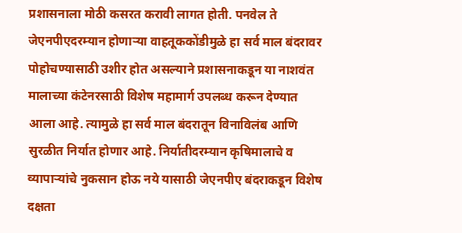प्रशासनाला मोठी कसरत करावी लागत होती. पनवेल ते जेएनपीएदरम्यान होणाऱ्या वाहतूककोंडीमुळे हा सर्व माल बंदरावर पोहोचण्यासाठी उशीर होत असल्याने प्रशासनाकडून या नाशवंत मालाच्या कंटेनरसाठी विशेष महामार्ग उपलब्ध करून देण्यात आला आहे. त्यामुळे हा सर्व माल बंदरातून विनाविलंब आणि सुरळीत निर्यात होणार आहे. निर्यातीदरम्यान कृषिमालाचे व व्यापाऱ्यांचे नुकसान होऊ नये यासाठी जेएनपीए बंदराकडून विशेष दक्षता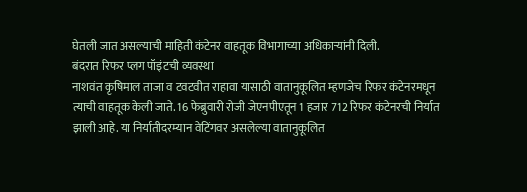घेतली जात असल्याची माहिती कंटेनर वाहतूक विभागाच्या अधिकाऱ्यांनी दिली.
बंदरात रिफर प्लग पॉइंटची व्यवस्था
नाशवंत कृषिमाल ताजा व टवटवीत राहावा यासाठी वातानुकूलित म्हणजेच रिफर कंटेनरमधून त्याची वाहतूक केली जाते. 16 फेब्रुवारी रोजी जेएनपीएतून 1 हजार 712 रिफर कंटेनरची निर्यात झाली आहे. या निर्यातीदरम्यान वेटिंगवर असलेल्या वातानुकूलित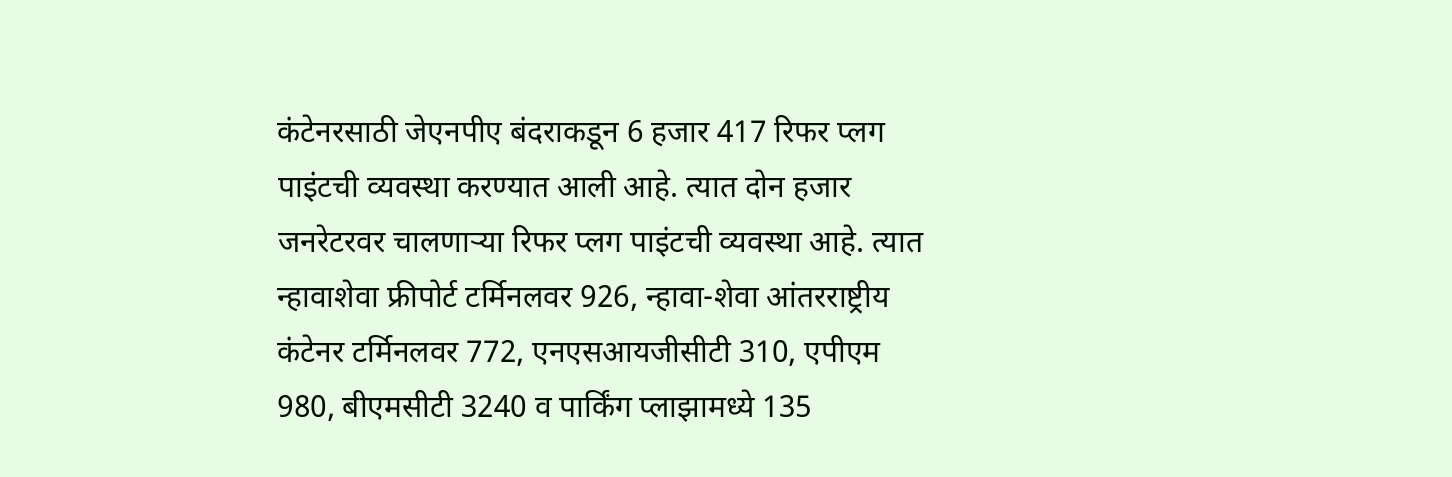कंटेनरसाठी जेएनपीए बंदराकडून 6 हजार 417 रिफर प्लग पाइंटची व्यवस्था करण्यात आली आहे. त्यात दोन हजार जनरेटरवर चालणाऱ्या रिफर प्लग पाइंटची व्यवस्था आहे. त्यात न्हावाशेवा फ्रीपोर्ट टर्मिनलवर 926, न्हावा-शेवा आंतरराष्ट्रीय कंटेनर टर्मिनलवर 772, एनएसआयजीसीटी 310, एपीएम 980, बीएमसीटी 3240 व पार्किंग प्लाझामध्ये 135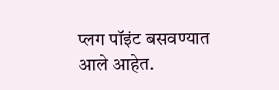प्लग पॉइंट बसवण्यात आले आहेत.